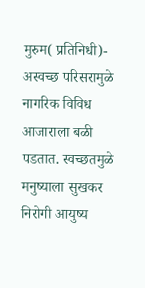मुरुम( प्रतिनिधी)- अस्वच्छ परिसरामुळे नागरिक विविध आजाराला बळी पडतात. स्वच्छतमुळे मनुष्याला सुखकर निरोगी आयुष्य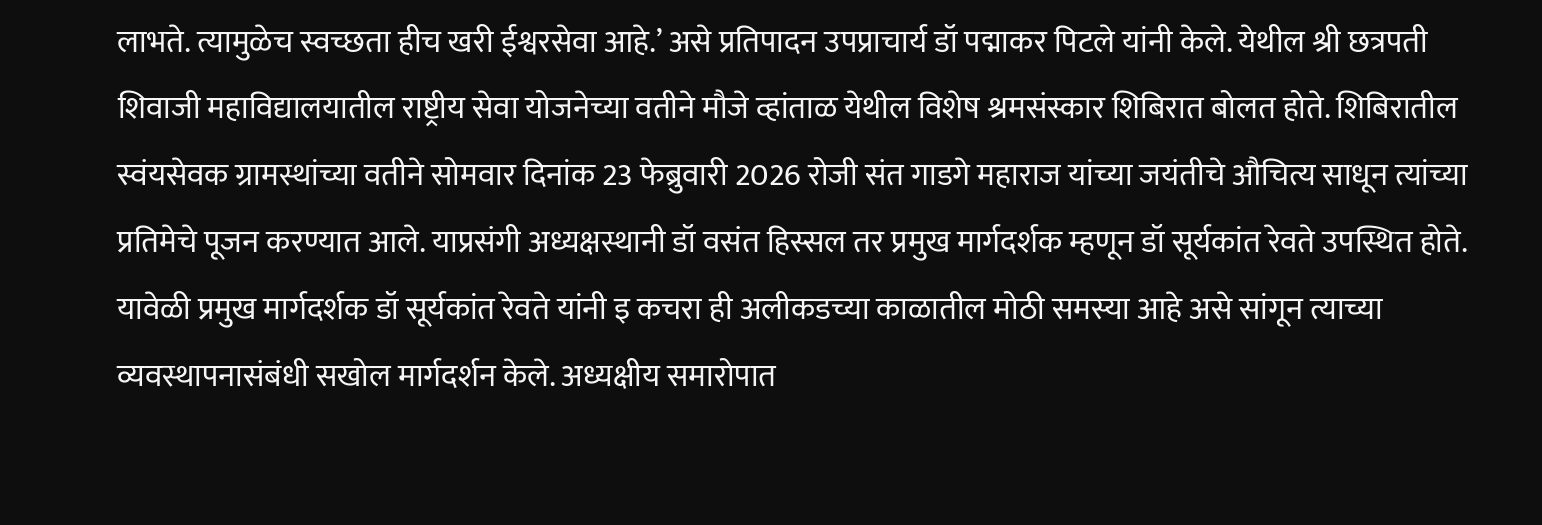लाभते. त्यामुळेच स्वच्छता हीच खरी ईश्वरसेवा आहे.’ असे प्रतिपादन उपप्राचार्य डॉ पद्माकर पिटले यांनी केले. येथील श्री छत्रपती शिवाजी महाविद्यालयातील राष्ट्रीय सेवा योजनेच्या वतीने मौजे व्हांताळ येथील विशेष श्रमसंस्कार शिबिरात बोलत होते. शिबिरातील स्वंयसेवक ग्रामस्थांच्या वतीने सोमवार दिनांक 23 फेब्रुवारी 2026 रोजी संत गाडगे महाराज यांच्या जयंतीचे औचित्य साधून त्यांच्या प्रतिमेचे पूजन करण्यात आले. याप्रसंगी अध्यक्षस्थानी डॉ वसंत हिस्सल तर प्रमुख मार्गदर्शक म्हणून डॉ सूर्यकांत रेवते उपस्थित होते. यावेळी प्रमुख मार्गदर्शक डॉ सूर्यकांत रेवते यांनी इ कचरा ही अलीकडच्या काळातील मोठी समस्या आहे असे सांगून त्याच्या व्यवस्थापनासंबंधी सखोल मार्गदर्शन केले. अध्यक्षीय समारोपात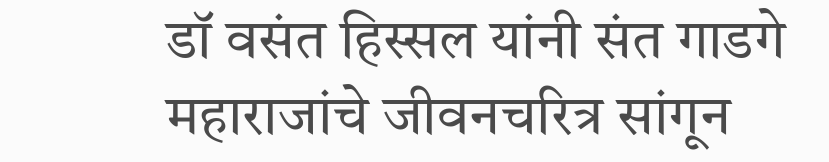डॉ वसंत हिस्सल यांनी संत गाडगे महाराजांचे जीवनचरित्र सांगून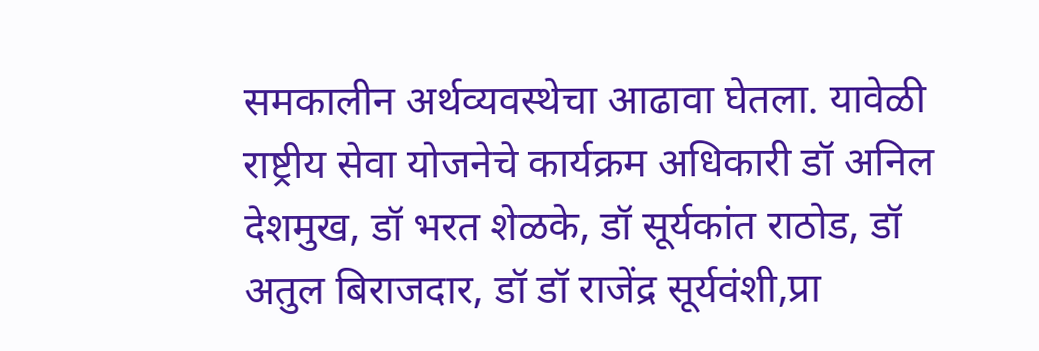समकालीन अर्थव्यवस्थेचा आढावा घेतला. यावेळी राष्ट्रीय सेवा योजनेचे कार्यक्रम अधिकारी डॉ अनिल देशमुख, डॉ भरत शेळके, डॉ सूर्यकांत राठोड, डॉ अतुल बिराजदार, डॉ डॉ राजेंद्र सूर्यवंशी,प्रा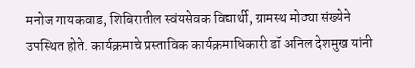मनोज गायकवाड, शिबिरातील स्वंयसेवक विद्यार्थी, ग्रामस्थ मोठ्या संख्येने उपस्थित होते. कार्यक्रमाचे प्रस्ताविक कार्यक्रमाधिकारी डॉ अनिल देशमुख यांनी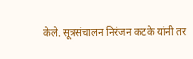केले. सूत्रसंचालन निरंजन कटके यांनी तर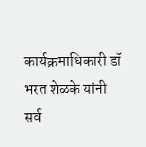कार्यक्रमाधिकारी डॉ भरत शेळके यांनी सर्व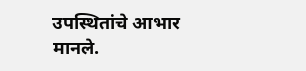उपस्थितांचे आभार मानले.